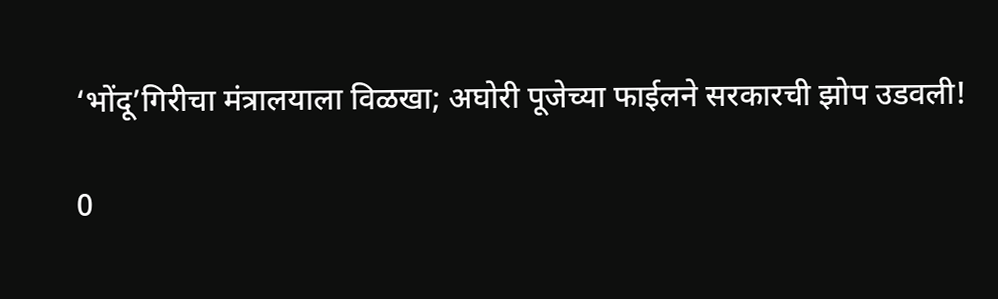‘भोंदू’गिरीचा मंत्रालयाला विळखा; अघोरी पूजेच्या फाईलने सरकारची झोप उडवली!

0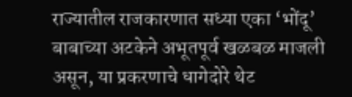राज्यातील राजकारणात सध्या एका ‘भोंदू’ बाबाच्या अटकेने अभूतपूर्व खळबळ माजली असून, या प्रकरणाचे धागेदोरे थेट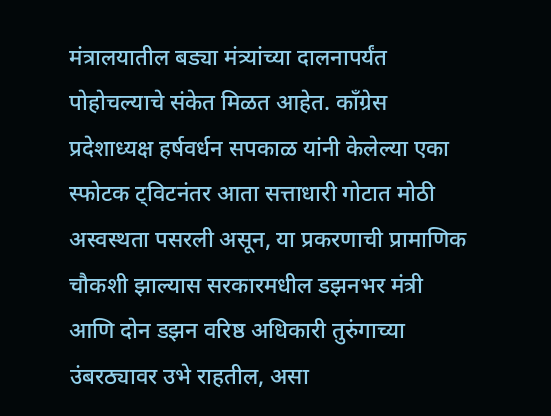मंत्रालयातील बड्या मंत्र्यांच्या दालनापर्यंत पोहोचल्याचे संकेत मिळत आहेत. काँग्रेस प्रदेशाध्यक्ष हर्षवर्धन सपकाळ यांनी केलेल्या एका स्फोटक ट्विटनंतर आता सत्ताधारी गोटात मोठी अस्वस्थता पसरली असून, या प्रकरणाची प्रामाणिक चौकशी झाल्यास सरकारमधील डझनभर मंत्री आणि दोन डझन वरिष्ठ अधिकारी तुरुंगाच्या उंबरठ्यावर उभे राहतील, असा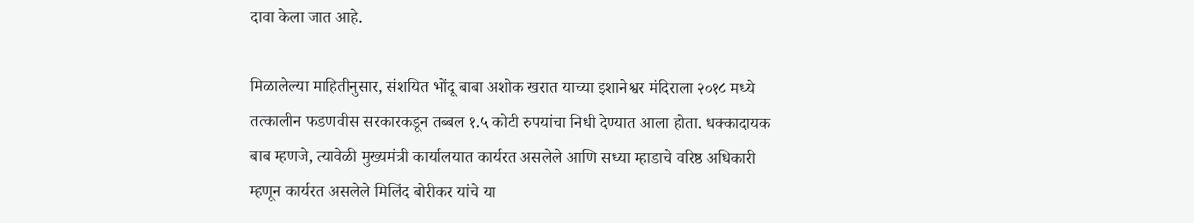दावा केला जात आहे.

मिळालेल्या माहितीनुसार, संशयित भोंदू बाबा अशोक खरात याच्या इशानेश्वर मंदिराला २०१८ मध्ये तत्कालीन फडणवीस सरकारकडून तब्बल १.५ कोटी रुपयांचा निधी देण्यात आला होता. धक्कादायक बाब म्हणजे, त्यावेळी मुख्यमंत्री कार्यालयात कार्यरत असलेले आणि सध्या म्हाडाचे वरिष्ठ अधिकारी म्हणून कार्यरत असलेले मिलिंद बोरीकर यांचे या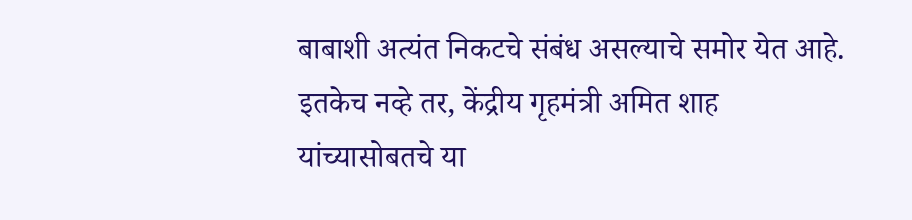बाबाशी अत्यंत निकटचे संबंध असल्याचे समोर येत आहे. इतकेच नव्हे तर, केंद्रीय गृहमंत्री अमित शाह यांच्यासोबतचे या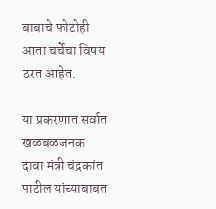बाबाचे फोटोही आता चर्चेचा विषय ठरत आहेत.

या प्रकरणात सर्वात खळबळजनक दावा मंत्री चंद्रकांत पाटील यांच्याबाबत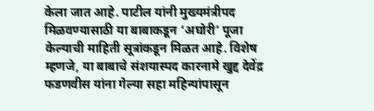केला जात आहे. पाटील यांनी मुख्यमंत्रीपद मिळवण्यासाठी या बाबाकडून ‘अघोरी’ पूजा केल्याची माहिती सूत्रांकडून मिळत आहे. विशेष म्हणजे, या बाबाचे संशयास्पद कारनामे खुद्द देवेंद्र फडणवीस यांना गेल्या सहा महिन्यांपासून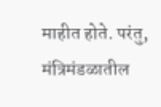माहीत होते. परंतु, मंत्रिमंडळातील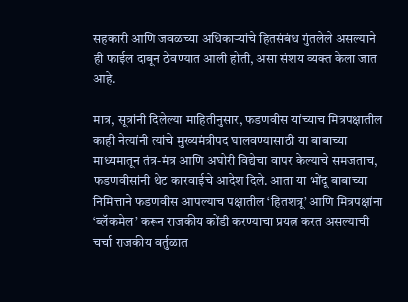सहकारी आणि जवळच्या अधिकाऱ्यांचे हितसंबंध गुंतलेले असल्याने ही फाईल दाबून ठेवण्यात आली होती, असा संशय व्यक्त केला जात आहे.

मात्र, सूत्रांनी दिलेल्या माहितीनुसार, फडणवीस यांच्याच मित्रपक्षातील काही नेत्यांनी त्यांचे मुख्यमंत्रीपद घालवण्यासाठी या बाबाच्या माध्यमातून तंत्र-मंत्र आणि अघोरी विद्येचा वापर केल्याचे समजताच, फडणवीसांनी थेट कारवाईचे आदेश दिले. आता या भोंदू बाबाच्या निमित्ताने फडणवीस आपल्याच पक्षातील ‘हितशत्रू’ आणि मित्रपक्षांना ‘ब्लॅकमेल’ करून राजकीय कोंडी करण्याचा प्रयत्न करत असल्याची चर्चा राजकीय वर्तुळात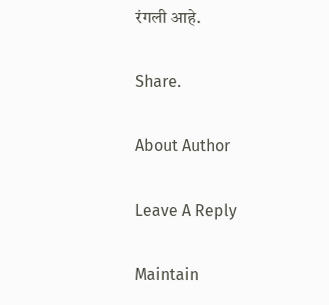रंगली आहे.

Share.

About Author

Leave A Reply

Maintain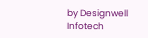by Designwell Infotech